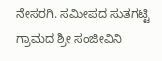ನೇಸರಗಿ. ಸಮೀಪದ ಸುತಗಟ್ಟಿ ಗ್ರಾಮದ ಶ್ರೀ ಸಂಜೀವಿನಿ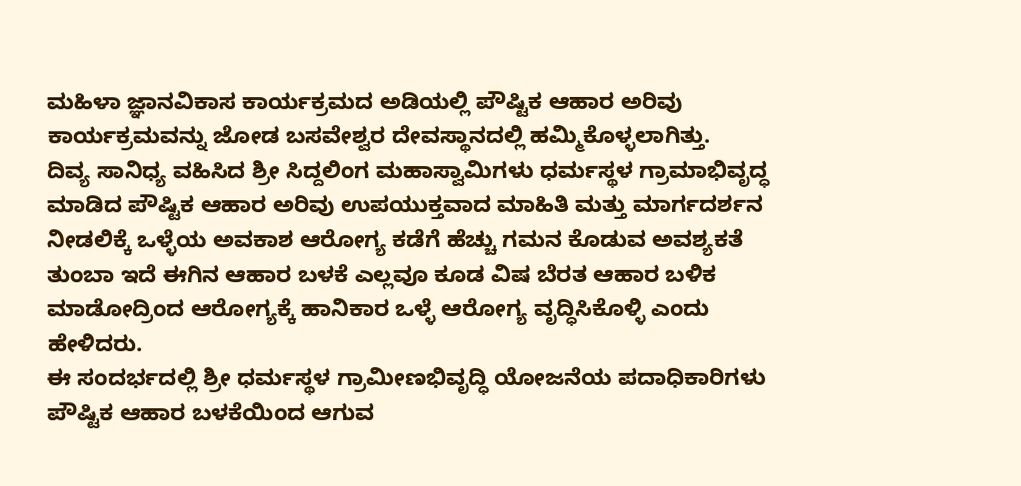ಮಹಿಳಾ ಜ್ಞಾನವಿಕಾಸ ಕಾರ್ಯಕ್ರಮದ ಅಡಿಯಲ್ಲಿ ಪೌಷ್ಟಿಕ ಆಹಾರ ಅರಿವು ಕಾರ್ಯಕ್ರಮವನ್ನು ಜೋಡ ಬಸವೇಶ್ವರ ದೇವಸ್ಥಾನದಲ್ಲಿ ಹಮ್ಮಿಕೊಳ್ಳಲಾಗಿತ್ತು.
ದಿವ್ಯ ಸಾನಿಧ್ಯ ವಹಿಸಿದ ಶ್ರೀ ಸಿದ್ದಲಿಂಗ ಮಹಾಸ್ವಾಮಿಗಳು ಧರ್ಮಸ್ಥಳ ಗ್ರಾಮಾಭಿವೃದ್ಧ ಮಾಡಿದ ಪೌಷ್ಟಿಕ ಆಹಾರ ಅರಿವು ಉಪಯುಕ್ತವಾದ ಮಾಹಿತಿ ಮತ್ತು ಮಾರ್ಗದರ್ಶನ ನೀಡಲಿಕ್ಕೆ ಒಳ್ಳೆಯ ಅವಕಾಶ ಆರೋಗ್ಯ ಕಡೆಗೆ ಹೆಚ್ಚು ಗಮನ ಕೊಡುವ ಅವಶ್ಯಕತೆ ತುಂಬಾ ಇದೆ ಈಗಿನ ಆಹಾರ ಬಳಕೆ ಎಲ್ಲವೂ ಕೂಡ ವಿಷ ಬೆರತ ಆಹಾರ ಬಳಿಕ ಮಾಡೋದ್ರಿಂದ ಆರೋಗ್ಯಕ್ಕೆ ಹಾನಿಕಾರ ಒಳ್ಳೆ ಆರೋಗ್ಯ ವೃದ್ಧಿಸಿಕೊಳ್ಳಿ ಎಂದು ಹೇಳಿದರು.
ಈ ಸಂದರ್ಭದಲ್ಲಿ ಶ್ರೀ ಧರ್ಮಸ್ಥಳ ಗ್ರಾಮೀಣಭಿವೃದ್ಧಿ ಯೋಜನೆಯ ಪದಾಧಿಕಾರಿಗಳು ಪೌಷ್ಟಿಕ ಆಹಾರ ಬಳಕೆಯಿಂದ ಆಗುವ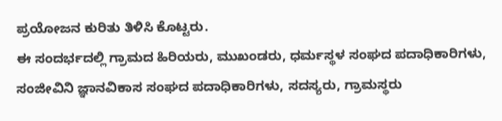ಪ್ರಯೋಜನ ಕುರಿತು ತಿಳಿಸಿ ಕೊಟ್ಟರು.
ಈ ಸಂದರ್ಭದಲ್ಲಿ ಗ್ರಾಮದ ಹಿರಿಯರು, ಮುಖಂಡರು, ಧರ್ಮಸ್ಥಳ ಸಂಘದ ಪದಾಧಿಕಾರಿಗಳು, ಸಂಜೀವಿನಿ ಜ್ಞಾನವಿಕಾಸ ಸಂಘದ ಪದಾಧಿಕಾರಿಗಳು, ಸದಸ್ಯರು, ಗ್ರಾಮಸ್ಥರು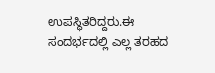ಉಪಸ್ಥಿತರಿದ್ದರು.ಈ ಸಂದರ್ಭದಲ್ಲಿ ಎಲ್ಲ ತರಹದ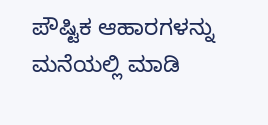ಪೌಷ್ಟಿಕ ಆಹಾರಗಳನ್ನು ಮನೆಯಲ್ಲಿ ಮಾಡಿ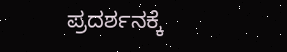ಪ್ರದರ್ಶನಕ್ಕೆ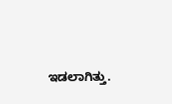ಇಡಲಾಗಿತ್ತು.